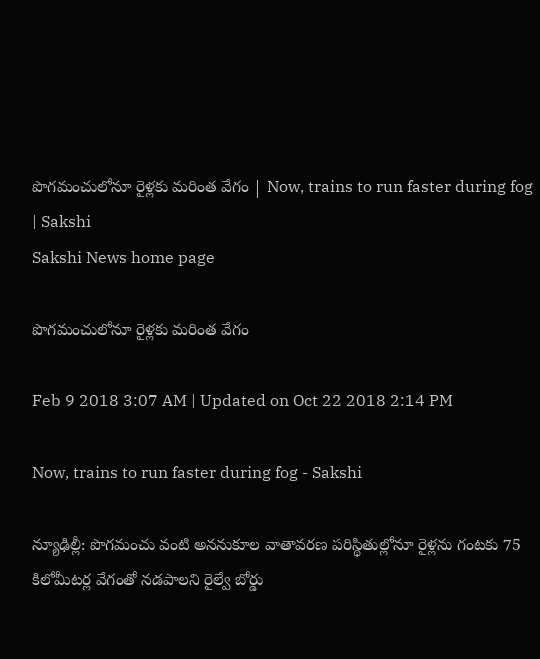పొగమంచులోనూ రైళ్లకు మరింత వేగం | Now, trains to run faster during fog | Sakshi
Sakshi News home page

పొగమంచులోనూ రైళ్లకు మరింత వేగం

Feb 9 2018 3:07 AM | Updated on Oct 22 2018 2:14 PM

Now, trains to run faster during fog - Sakshi

న్యూఢిల్లీ: పొగమంచు వంటి అననుకూల వాతావరణ పరిస్థితుల్లోనూ రైళ్లను గంటకు 75 కిలోమీటర్ల వేగంతో నడపాలని రైల్వే బోర్డు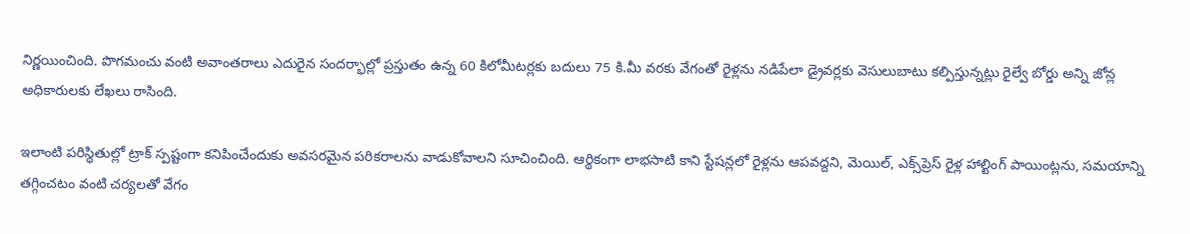నిర్ణయించింది. పొగమంచు వంటి అవాంతరాలు ఎదురైన సందర్భాల్లో ప్రస్తుతం ఉన్న 60 కిలోమీటర్లకు బదులు 75 కి.మీ వరకు వేగంతో రైళ్లను నడిపేలా డ్రైవర్లకు వెసులుబాటు కల్పిస్తున్నట్లు రైల్వే బోర్డు అన్ని జోన్ల అధికారులకు లేఖలు రాసింది.

ఇలాంటి పరిస్థితుల్లో ట్రాక్‌ స్పష్టంగా కనిపించేందుకు అవసరమైన పరికరాలను వాడుకోవాలని సూచించింది. ఆర్థికంగా లాభసాటి కాని స్టేషన్లలో రైళ్లను ఆపవద్దని, మెయిల్, ఎక్స్‌ప్రెస్‌ రైళ్ల హాల్టింగ్‌ పాయింట్లను, సమయాన్ని తగ్గించటం వంటి చర్యలతో వేగం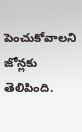పెంచుకోవాలని జోన్లకు తెలిపింది.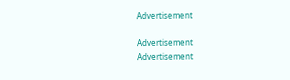Advertisement

Advertisement
Advertisement